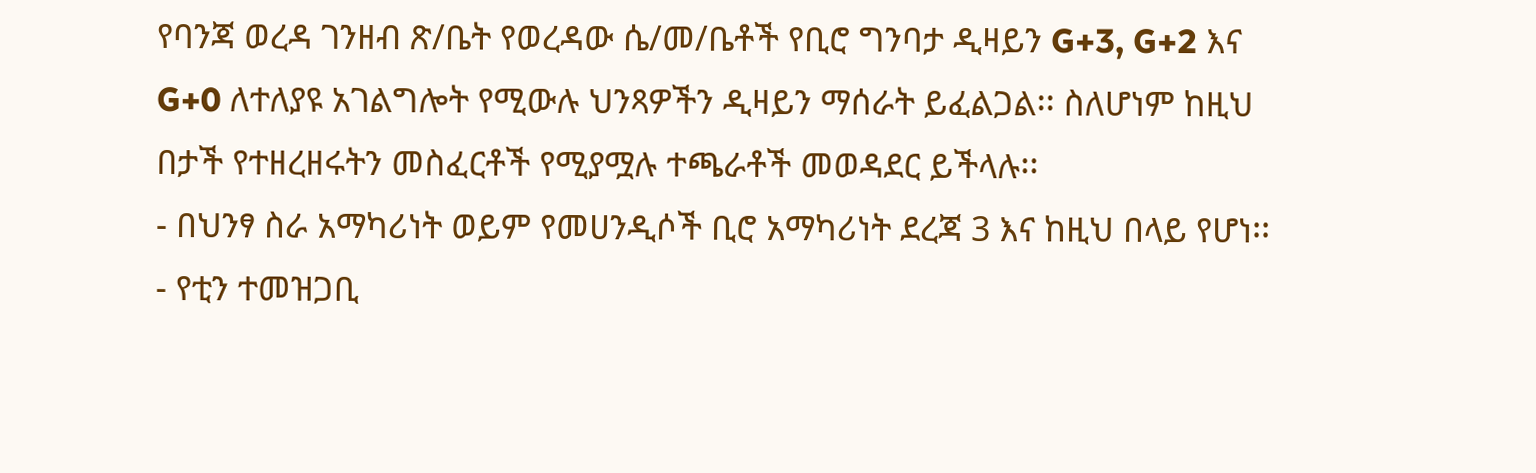የባንጃ ወረዳ ገንዘብ ጽ/ቤት የወረዳው ሴ/መ/ቤቶች የቢሮ ግንባታ ዲዛይን G+3, G+2 እና G+0 ለተለያዩ አገልግሎት የሚውሉ ህንጻዎችን ዲዛይን ማሰራት ይፈልጋል፡፡ ስለሆነም ከዚህ በታች የተዘረዘሩትን መስፈርቶች የሚያሟሉ ተጫራቶች መወዳደር ይችላሉ፡፡
- በህንፃ ስራ አማካሪነት ወይም የመሀንዲሶች ቢሮ አማካሪነት ደረጃ 3 እና ከዚህ በላይ የሆነ፡፡
- የቲን ተመዝጋቢ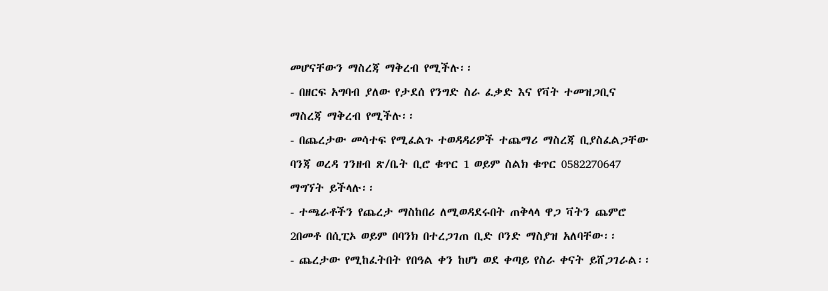መሆናቸውን ማስረጃ ማቅረብ የሚችሉ፡፡
- በዘርፍ አግባብ ያለው የታደሰ የንግድ ስራ ፈቃድ እና የቫት ተመዝጋቢና ማስረጃ ማቅረብ የሚችሉ፡፡
- በጨረታው መሳተፍ የሚፈልጉ ተወዳዳሪዎች ተጨማሪ ማስረጃ ቢያስፈልጋቸው ባንጃ ወረዳ ገንዘብ ጽ/ቤት ቢሮ ቁጥር 1 ወይም ስልክ ቁጥር 0582270647 ማግኘት ይችላሉ፡፡
- ተጫራቶችን የጨረታ ማስከበሪ ለሚወዳደሩበት ጠቅላላ ዋጋ ቫትን ጨምሮ 2በመቶ በሲፒኦ ወይም በባንክ በተረጋገጠ ቢድ ቦንድ ማስያዝ አለባቸው፡፡
- ጨረታው የሚከፈትበት የበዓል ቀን ከሆነ ወደ ቀጣይ የስራ ቀናት ይሸጋገራል፡፡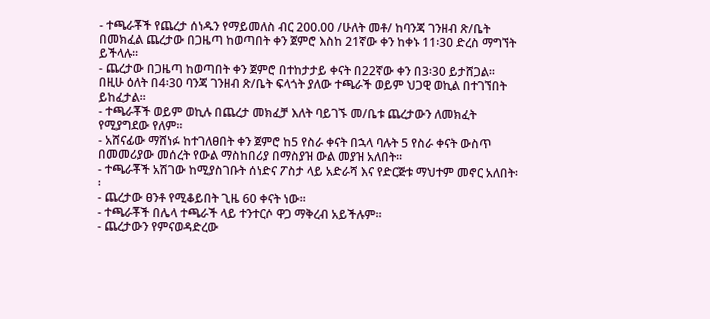- ተጫራቾች የጨረታ ሰነዱን የማይመለስ ብር 200.00 /ሁለት መቶ/ ከባንጃ ገንዘብ ጽ/ቤት በመክፈል ጨረታው በጋዜጣ ከወጣበት ቀን ጀምሮ እስከ 21ኛው ቀን ከቀኑ 11፡30 ድረስ ማግኘት ይችላሉ፡፡
- ጨረታው በጋዜጣ ከወጣበት ቀን ጀምሮ በተከታታይ ቀናት በ22ኛው ቀን በ3፡30 ይታሸጋል፡፡ በዚሁ ዕለት በ4፡30 ባንጃ ገንዘብ ጽ/ቤት ፍላጎት ያለው ተጫራች ወይም ህጋዊ ወኪል በተገኘበት ይከፈታል፡፡
- ተጫራቾች ወይም ወኪሉ በጨረታ መክፈቻ እለት ባይገኙ መ/ቤቱ ጨረታውን ለመክፈት የሚያግደው የለም፡፡
- አሸናፊው ማሸነፉ ከተገለፀበት ቀን ጀምሮ ከ5 የስራ ቀናት በኋላ ባሉት 5 የስራ ቀናት ውስጥ በመመሪያው መሰረት የውል ማስከበሪያ በማስያዝ ውል መያዝ አለበት፡፡
- ተጫራቾች አሽገው ከሚያስገቡት ሰነድና ፖስታ ላይ አድራሻ እና የድርጅቱ ማህተም መኖር አለበት፡፡
- ጨረታው ፀንቶ የሚቆይበት ጊዜ 60 ቀናት ነው፡፡
- ተጫራቾች በሌላ ተጫራች ላይ ተንተርሶ ዋጋ ማቅረብ አይችሉም፡፡
- ጨረታውን የምናወዳድረው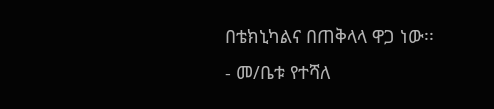በቴክኒካልና በጠቅላላ ዋጋ ነው፡፡
- መ/ቤቱ የተሻለ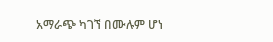አማራጭ ካገኘ በሙሉም ሆነ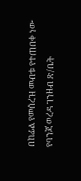በከፊል የመሰረዝ መብቱ የተጠበቀ ነው
የባንጃ ወረዳ ገንዘብ ጽ/ቤት